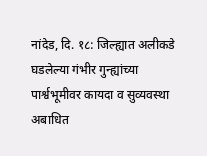नांदेड, दि. १८: जिल्ह्यात अलीकडे घडलेल्या गंभीर गुन्ह्यांच्या पार्श्वभूमीवर कायदा व सुव्यवस्था अबाधित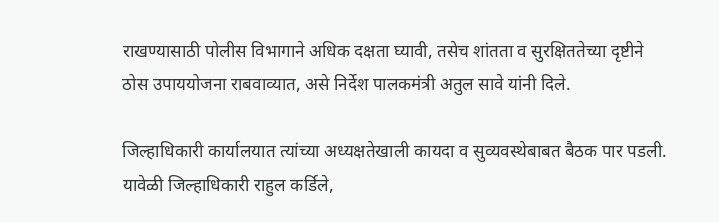राखण्यासाठी पोलीस विभागाने अधिक दक्षता घ्यावी, तसेच शांतता व सुरक्षिततेच्या दृष्टीने ठोस उपाययोजना राबवाव्यात, असे निर्देश पालकमंत्री अतुल सावे यांनी दिले.

जिल्हाधिकारी कार्यालयात त्यांच्या अध्यक्षतेखाली कायदा व सुव्यवस्थेबाबत बैठक पार पडली. यावेळी जिल्हाधिकारी राहुल कर्डिले,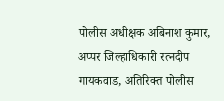पोलीस अधीक्षक अबिनाश कुमार, अप्पर जिल्हाधिकारी रत्नदीप गायकवाड, अतिरिक्त पोलीस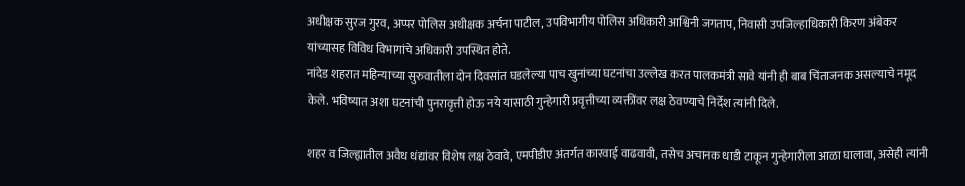अधीक्षक सुरज गुरव, अप्पर पोलिस अधीक्षक अर्चना पाटील, उपविभागीय पोलिस अधिकारी आश्विनी जगताप, निवासी उपजिल्हाधिकारी किरण अंबेकर यांच्यासह विविध विभागांचे अधिकारी उपस्थित होते.
नांदेड शहरात महिन्याच्या सुरुवातीला दोन दिवसांत घडलेल्या पाच खुनांच्या घटनांचा उल्लेख करत पालकमंत्री सावे यांनी ही बाब चिंताजनक असल्याचे नमूद केले. भविष्यात अशा घटनांची पुनरावृत्ती होऊ नये यासाठी गुन्हेगारी प्रवृत्तीच्या व्यक्तींवर लक्ष ठेवण्याचे निर्देश त्यांनी दिले.

शहर व जिल्ह्यातील अवैध धंद्यांवर विशेष लक्ष ठेवावे, एमपीडीए अंतर्गत कारवाई वाढवावी, तसेच अचानक धाडी टाकून गुन्हेगारीला आळा घालावा, असेही त्यांनी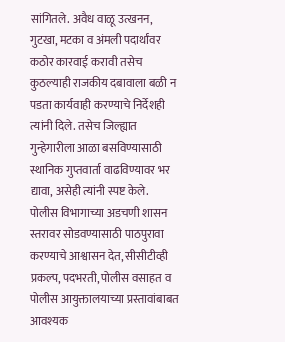सांगितले. अवैध वाळू उत्खनन, गुटखा, मटका व अंमली पदार्थांवर कठोर कारवाई करावी तसेच कुठल्याही राजकीय दबावाला बळी न पडता कार्यवाही करण्याचे निर्देशही त्यांनी दिले. तसेच जिल्ह्यात गुन्हेगारीला आळा बसविण्यासाठी स्थानिक गुप्तवार्ता वाढविण्यावर भर द्यावा, असेही त्यांनी स्पष्ट केले.
पोलीस विभागाच्या अडचणी शासन स्तरावर सोडवण्यासाठी पाठपुरावा करण्याचे आश्वासन देत, सीसीटीव्ही प्रकल्प, पदभरती, पोलीस वसाहत व पोलीस आयुक्तालयाच्या प्रस्तावांबाबत आवश्यक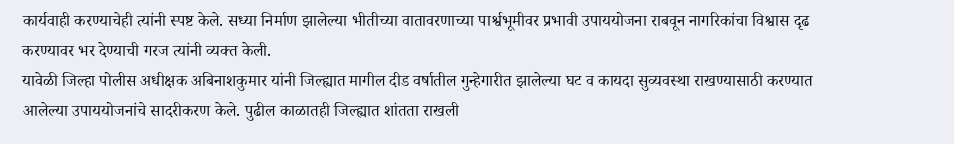कार्यवाही करण्याचेही त्यांनी स्पष्ट केले. सध्या निर्माण झालेल्या भीतीच्या वातावरणाच्या पार्श्वभूमीवर प्रभावी उपाययोजना राबवून नागरिकांचा विश्वास दृढ करण्यावर भर देण्याची गरज त्यांनी व्यक्त केली.
यावेळी जिल्हा पोलीस अधीक्षक अबिनाशकुमार यांनी जिल्ह्यात मागील दीड वर्षातील गुन्हेगारीत झालेल्या घट व कायदा सुव्यवस्था राखण्यासाठी करण्यात आलेल्या उपाययोजनांचे सादरीकरण केले. पुढील काळातही जिल्ह्यात शांतता राखली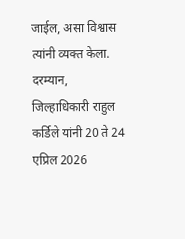जाईल, असा विश्वास त्यांनी व्यक्त केला.
दरम्यान, जिल्हाधिकारी राहुल कर्डिले यांनी 20 ते 24 एप्रिल 2026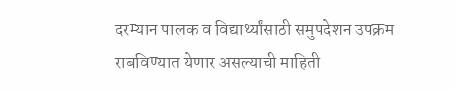दरम्यान पालक व विद्यार्थ्यांसाठी समुपदेशन उपक्रम राबविण्यात येणार असल्याची माहिती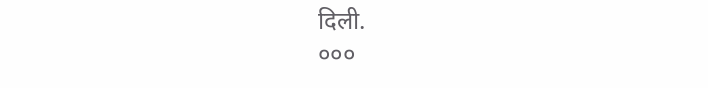दिली.
०००